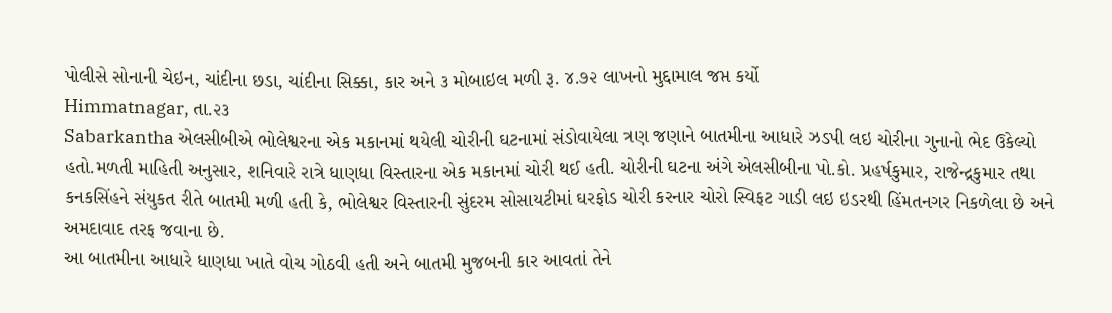પોલીસે સોનાની ચેઇન, ચાંદીના છડા, ચાંદીના સિક્કા, કાર અને ૩ મોબાઇલ મળી રૂ. ૪.૭૨ લાખનો મુદ્દામાલ જપ્ત કર્યો
Himmatnagar, તા.૨૩
Sabarkantha એલસીબીએ ભોલેશ્વરના એક મકાનમાં થયેલી ચોરીની ઘટનામાં સંડોવાયેલા ત્રણ જણાને બાતમીના આધારે ઝડપી લઇ ચોરીના ગુનાનો ભેદ ઉકેલ્યો હતો.મળતી માહિતી અનુસાર, શનિવારે રાત્રે ધાણધા વિસ્તારના એક મકાનમાં ચોરી થઈ હતી. ચોરીની ઘટના અંગે એલસીબીના પો.કો. પ્રહર્ષકુમાર, રાજેન્દ્રકુમાર તથા કનકસિંહને સંયુકત રીતે બાતમી મળી હતી કે, ભોલેશ્વર વિસ્તારની સુંદરમ સોસાયટીમાં ઘરફોડ ચોરી કરનાર ચોરો સ્વિફટ ગાડી લઇ ઇડરથી હિંમતનગર નિકળેલા છે અને અમદાવાદ તરફ જવાના છે.
આ બાતમીના આધારે ધાણધા ખાતે વોચ ગોઠવી હતી અને બાતમી મુજબની કાર આવતાં તેને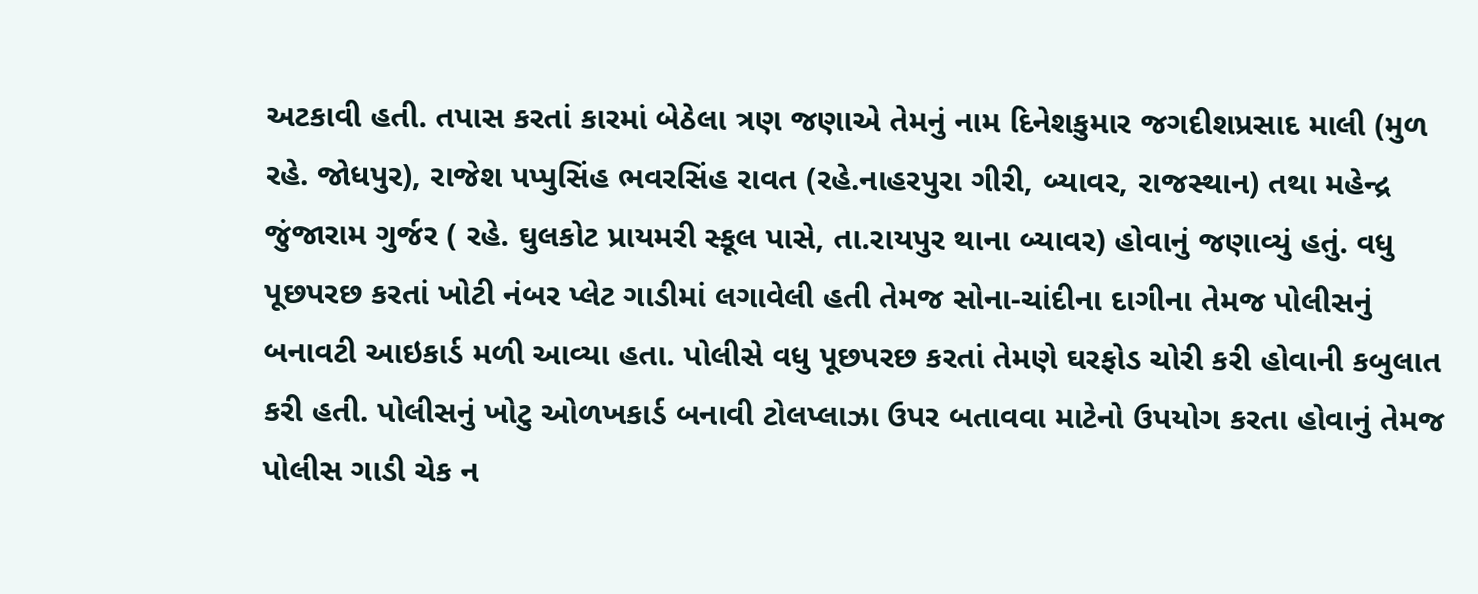અટકાવી હતી. તપાસ કરતાં કારમાં બેઠેલા ત્રણ જણાએ તેમનું નામ દિનેશકુમાર જગદીશપ્રસાદ માલી (મુળ રહે. જોધપુર), રાજેશ પપ્પુસિંહ ભવરસિંહ રાવત (રહે.નાહરપુરા ગીરી, બ્યાવર, રાજસ્થાન) તથા મહેન્દ્ર જુંજારામ ગુર્જર ( રહે. ઘુલકોટ પ્રાયમરી સ્કૂલ પાસે, તા.રાયપુર થાના બ્યાવર) હોવાનું જણાવ્યું હતું. વધુ પૂછપરછ કરતાં ખોટી નંબર પ્લેટ ગાડીમાં લગાવેલી હતી તેમજ સોના-ચાંદીના દાગીના તેમજ પોલીસનું બનાવટી આઇકાર્ડ મળી આવ્યા હતા. પોલીસે વધુ પૂછપરછ કરતાં તેમણે ઘરફોડ ચોરી કરી હોવાની કબુલાત કરી હતી. પોલીસનું ખોટુ ઓળખકાર્ડ બનાવી ટોલપ્લાઝા ઉપર બતાવવા માટેનો ઉપયોગ કરતા હોવાનું તેમજ પોલીસ ગાડી ચેક ન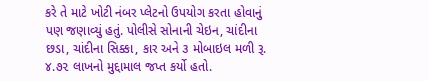કરે તે માટે ખોટી નંબર પ્લેટનો ઉપયોગ કરતા હોવાનું પણ જણાવ્યું હતું. પોલીસે સોનાની ચેઇન, ચાંદીના છડા, ચાંદીના સિક્કા, કાર અને ૩ મોબાઇલ મળી રૂ. ૪.૭૨ લાખનો મુદ્દામાલ જપ્ત કર્યો હતો.